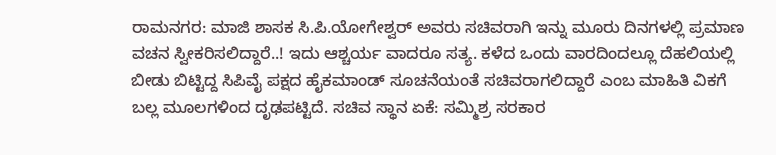ರಾಮನಗರ: ಮಾಜಿ ಶಾಸಕ ಸಿ.ಪಿ.ಯೋಗೇಶ್ವರ್ ಅವರು ಸಚಿವರಾಗಿ ಇನ್ನು ಮೂರು ದಿನಗಳಲ್ಲಿ ಪ್ರಮಾಣ ವಚನ ಸ್ವೀಕರಿಸಲಿದ್ದಾರೆ..! ಇದು ಆಶ್ಚರ್ಯ ವಾದರೂ ಸತ್ಯ. ಕಳೆದ ಒಂದು ವಾರದಿಂದಲ್ಲೂ ದೆಹಲಿಯಲ್ಲಿ ಬೀಡು ಬಿಟ್ಟಿದ್ದ ಸಿಪಿವೈ ಪಕ್ಷದ ಹೈಕಮಾಂಡ್ ಸೂಚನೆಯಂತೆ ಸಚಿವರಾಗಲಿದ್ದಾರೆ ಎಂಬ ಮಾಹಿತಿ ವಿಕಗೆ ಬಲ್ಲ ಮೂಲಗಳಿಂದ ದೃಢಪಟ್ಟಿದೆ. ಸಚಿವ ಸ್ಥಾನ ಏಕೆ: ಸಮ್ಮಿಶ್ರ ಸರಕಾರ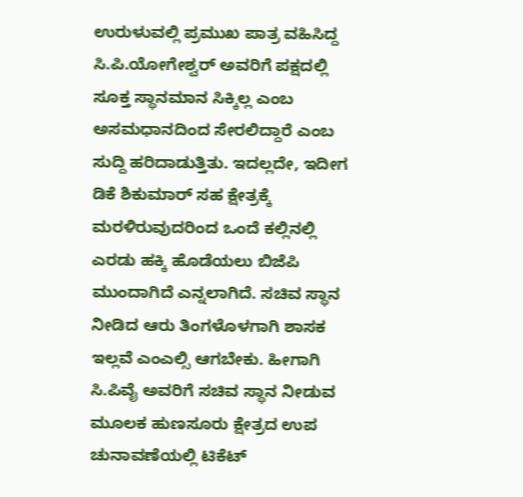ಉರುಳುವಲ್ಲಿ ಪ್ರಮುಖ ಪಾತ್ರ ವಹಿಸಿದ್ದ ಸಿ.ಪಿ.ಯೋಗೇಶ್ವರ್ ಅವರಿಗೆ ಪಕ್ಷದಲ್ಲಿ ಸೂಕ್ತ ಸ್ಥಾನಮಾನ ಸಿಕ್ಕಿಲ್ಲ ಎಂಬ ಅಸಮಧಾನದಿಂದ ಸೇರಲಿದ್ದಾರೆ ಎಂಬ ಸುದ್ದಿ ಹರಿದಾಡುತ್ತಿತು. ಇದಲ್ಲದೇ, ಇದೀಗ ಡಿಕೆ ಶಿಕುಮಾರ್ ಸಹ ಕ್ಷೇತ್ರಕ್ಕೆ ಮರಳಿರುವುದರಿಂದ ಒಂದೆ ಕಲ್ಲಿನಲ್ಲಿ ಎರಡು ಹಕ್ಕಿ ಹೊಡೆಯಲು ಬಿಜೆಪಿ ಮುಂದಾಗಿದೆ ಎನ್ನಲಾಗಿದೆ. ಸಚಿವ ಸ್ಥಾನ ನೀಡಿದ ಆರು ತಿಂಗಳೊಳಗಾಗಿ ಶಾಸಕ ಇಲ್ಲವೆ ಎಂಎಲ್ಸಿ ಆಗಬೇಕು. ಹೀಗಾಗಿ ಸಿ.ಪಿವೈ ಅವರಿಗೆ ಸಚಿವ ಸ್ಥಾನ ನೀಡುವ ಮೂಲಕ ಹುಣಸೂರು ಕ್ಷೇತ್ರದ ಉಪ ಚುನಾವಣೆಯಲ್ಲಿ ಟಿಕೆಟ್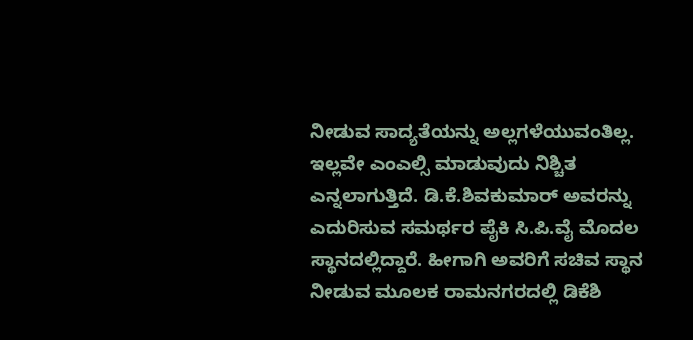ನೀಡುವ ಸಾದ್ಯತೆಯನ್ನು ಅಲ್ಲಗಳೆಯುವಂತಿಲ್ಲ. ಇಲ್ಲವೇ ಎಂಎಲ್ಸಿ ಮಾಡುವುದು ನಿಶ್ಚಿತ ಎನ್ನಲಾಗುತ್ತಿದೆ. ಡಿ.ಕೆ.ಶಿವಕುಮಾರ್ ಅವರನ್ನು ಎದುರಿಸುವ ಸಮರ್ಥರ ಪೈಕಿ ಸಿ.ಪಿ.ವೈ ಮೊದಲ ಸ್ಥಾನದಲ್ಲಿದ್ದಾರೆ. ಹೀಗಾಗಿ ಅವರಿಗೆ ಸಚಿವ ಸ್ಥಾನ ನೀಡುವ ಮೂಲಕ ರಾಮನಗರದಲ್ಲಿ ಡಿಕೆಶಿ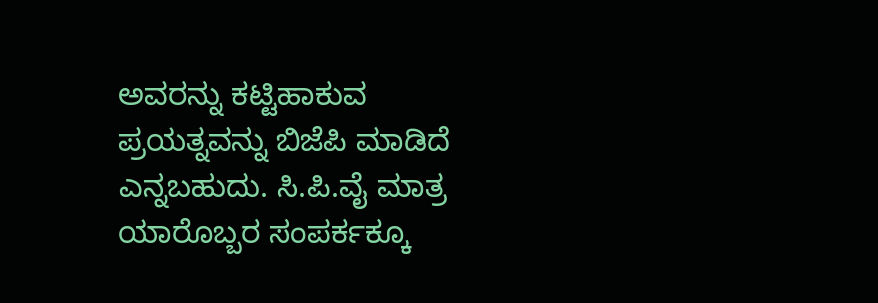ಅವರನ್ನು ಕಟ್ಟಿಹಾಕುವ ಪ್ರಯತ್ನವನ್ನು ಬಿಜೆಪಿ ಮಾಡಿದೆ ಎನ್ನಬಹುದು. ಸಿ.ಪಿ.ವೈ ಮಾತ್ರ ಯಾರೊಬ್ಬರ ಸಂಪರ್ಕಕ್ಕೂ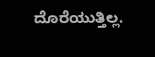ದೊರೆಯುತ್ತಿಲ್ಲ.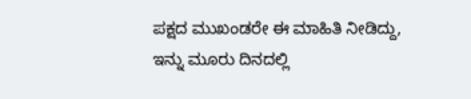ಪಕ್ಷದ ಮುಖಂಡರೇ ಈ ಮಾಹಿತಿ ನೀಡಿದ್ದು, ಇನ್ನು ಮೂರು ದಿನದಲ್ಲಿ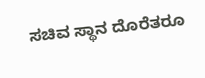ಸಚಿವ ಸ್ಥಾನ ದೊರೆತರೂ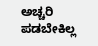ಅಚ್ಚರಿ ಪಡಬೇಕಿಲ್ಲ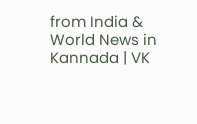from India & World News in Kannada | VK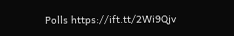Polls https://ift.tt/2Wi9Qjv